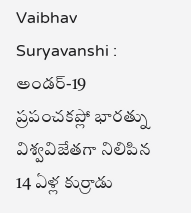Vaibhav Suryavanshi : అండర్-19 ప్రపంచకప్లో భారత్ను విశ్వవిజేతగా నిలిపిన 14 ఏళ్ల కుర్రాడు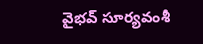వైభవ్ సూర్యవంశీ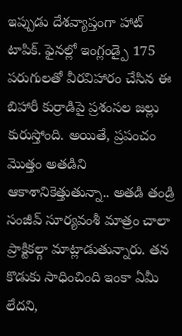ఇప్పుడు దేశవ్యాప్తంగా హాట్ టాపిక్. ఫైనల్లో ఇంగ్లండ్పై 175 పరుగులతో వీరవిహారం చేసిన ఈ బిహారీ కుర్రాడిపై ప్రశంసల జల్లు కురుస్తోంది. అయితే, ప్రపంచం మొత్తం అతడిని ఆకాశానికెత్తుతున్నా.. అతడి తండ్రి సంజీవ్ సూర్యవంశీ మాత్రం చాలా ప్రాక్టికల్గా మాట్లాడుతున్నారు. తన కొడుకు సాధించింది ఇంకా ఏమీ లేదని,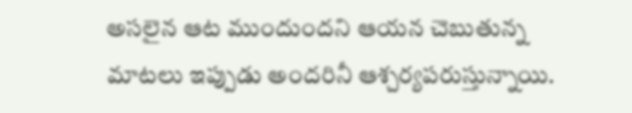అసలైన ఆట ముందుందని ఆయన చెబుతున్న మాటలు ఇప్పుడు అందరినీ ఆశ్చర్యపరుస్తున్నాయి.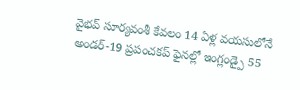వైభవ్ సూర్యవంశీ కేవలం 14 ఏళ్ల వయసులోనే అండర్-19 ప్రపంచకప్ ఫైనల్లో ఇంగ్లండ్పై 55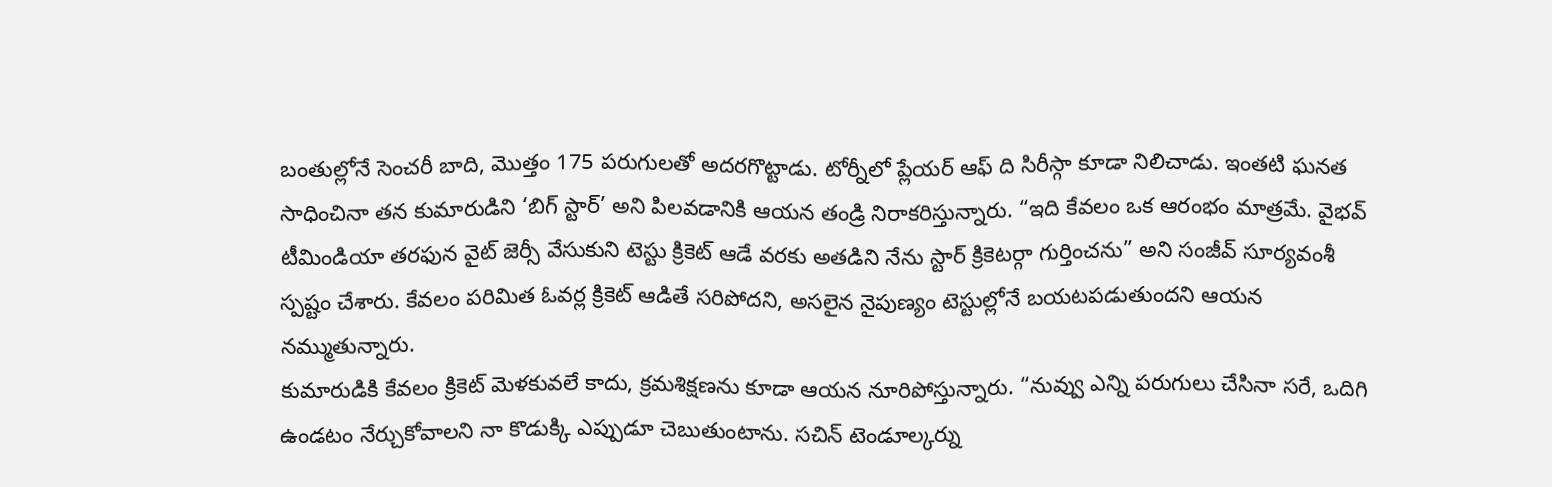బంతుల్లోనే సెంచరీ బాది, మొత్తం 175 పరుగులతో అదరగొట్టాడు. టోర్నీలో ప్లేయర్ ఆఫ్ ది సిరీస్గా కూడా నిలిచాడు. ఇంతటి ఘనత సాధించినా తన కుమారుడిని ‘బిగ్ స్టార్’ అని పిలవడానికి ఆయన తండ్రి నిరాకరిస్తున్నారు. “ఇది కేవలం ఒక ఆరంభం మాత్రమే. వైభవ్ టీమిండియా తరఫున వైట్ జెర్సీ వేసుకుని టెస్టు క్రికెట్ ఆడే వరకు అతడిని నేను స్టార్ క్రికెటర్గా గుర్తించను” అని సంజీవ్ సూర్యవంశీ స్పష్టం చేశారు. కేవలం పరిమిత ఓవర్ల క్రికెట్ ఆడితే సరిపోదని, అసలైన నైపుణ్యం టెస్టుల్లోనే బయటపడుతుందని ఆయన నమ్ముతున్నారు.
కుమారుడికి కేవలం క్రికెట్ మెళకువలే కాదు, క్రమశిక్షణను కూడా ఆయన నూరిపోస్తున్నారు. “నువ్వు ఎన్ని పరుగులు చేసినా సరే, ఒదిగి ఉండటం నేర్చుకోవాలని నా కొడుక్కి ఎప్పుడూ చెబుతుంటాను. సచిన్ టెండూల్కర్ను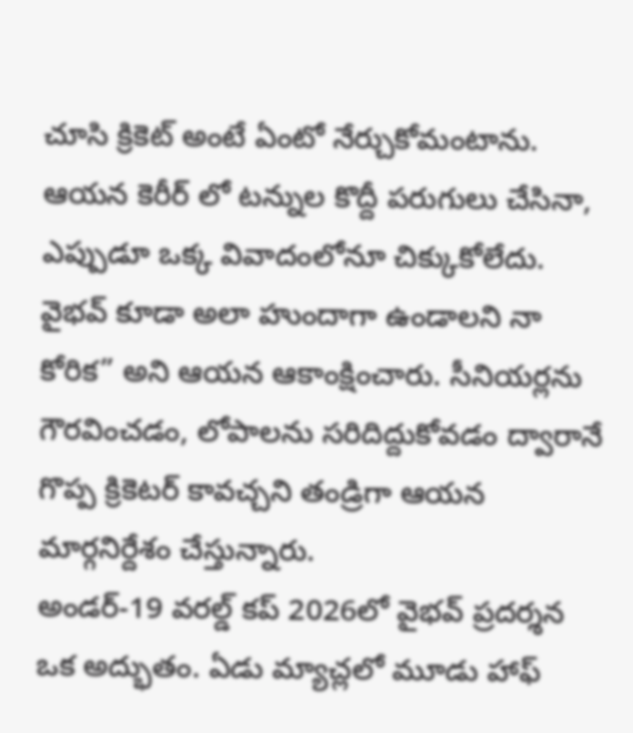చూసి క్రికెట్ అంటే ఏంటో నేర్చుకోమంటాను. ఆయన కెరీర్ లో టన్నుల కొద్దీ పరుగులు చేసినా, ఎప్పుడూ ఒక్క వివాదంలోనూ చిక్కుకోలేదు. వైభవ్ కూడా అలా హుందాగా ఉండాలని నా కోరిక” అని ఆయన ఆకాంక్షించారు. సీనియర్లను గౌరవించడం, లోపాలను సరిదిద్దుకోవడం ద్వారానే గొప్ప క్రికెటర్ కావచ్చని తండ్రిగా ఆయన మార్గనిర్దేశం చేస్తున్నారు.
అండర్-19 వరల్డ్ కప్ 2026లో వైభవ్ ప్రదర్శన ఒక అద్భుతం. ఏడు మ్యాచ్లలో మూడు హాఫ్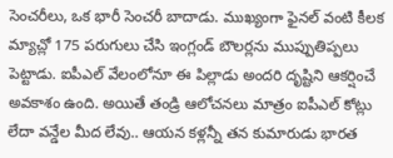సెంచరీలు, ఒక భారీ సెంచరీ బాదాడు. ముఖ్యంగా ఫైనల్ వంటి కీలక మ్యాచ్లో 175 పరుగులు చేసి ఇంగ్లండ్ బౌలర్లను ముప్పుతిప్పలు పెట్టాడు. ఐపీఎల్ వేలంలోనూ ఈ పిల్లాడు అందరి దృష్టిని ఆకర్షించే అవకాశం ఉంది. అయితే తండ్రి ఆలోచనలు మాత్రం ఐపీఎల్ కోట్లు లేదా వన్డేల మీద లేవు.. ఆయన కళ్లన్నీ తన కుమారుడు భారత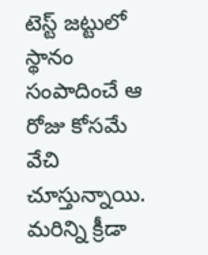టెస్ట్ జట్టులో స్థానం సంపాదించే ఆ రోజు కోసమే వేచి చూస్తున్నాయి.
మరిన్ని క్రీడా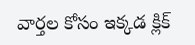వార్తల కోసం ఇక్కడ క్లిక్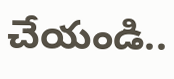చేయండి..